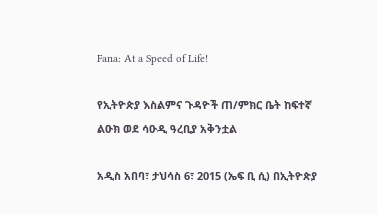Fana: At a Speed of Life!

የኢትዮጵያ እስልምና ጉዳዮች ጠ/ምክር ቤት ከፍተኛ ልዑክ ወደ ሳዑዲ ዓረቢያ አቅንቷል

አዲስ አበባ፣ ታህሳስ 6፣ 2015 (ኤፍ ቢ ሲ) በኢትዮጵያ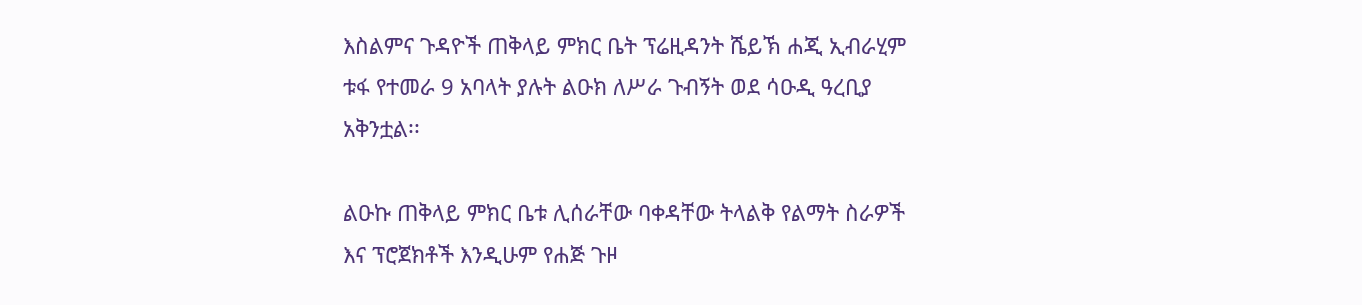እስልምና ጉዳዮች ጠቅላይ ምክር ቤት ፕሬዚዳንት ሼይኽ ሐጂ ኢብራሂም ቱፋ የተመራ 9 አባላት ያሉት ልዑክ ለሥራ ጉብኝት ወደ ሳዑዲ ዓረቢያ አቅንቷል፡፡

ልዑኩ ጠቅላይ ምክር ቤቱ ሊሰራቸው ባቀዳቸው ትላልቅ የልማት ስራዎች እና ፕሮጀክቶች እንዲሁም የሐጅ ጉዞ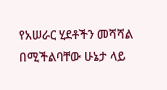የአሠራር ሂደቶችን መሻሻል በሚችልባቸው ሁኔታ ላይ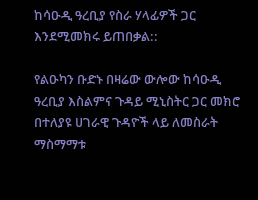ከሳዑዲ ዓረቢያ የስራ ሃላፊዎች ጋር እንደሚመክሩ ይጠበቃል::

የልዑካን ቡድኑ በዛሬው ውሎው ከሳዑዲ ዓረቢያ እስልምና ጉዳይ ሚኒስትር ጋር መክሮ በተለያዩ ሀገራዊ ጉዳዮች ላይ ለመስራት ማስማማቱ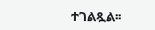ተገልጿል፡፡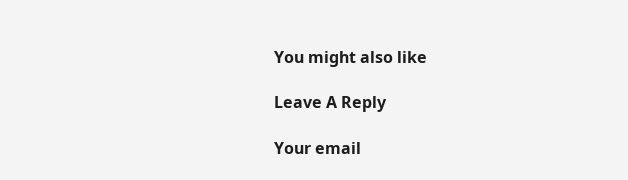You might also like

Leave A Reply

Your email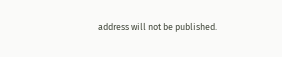address will not be published.